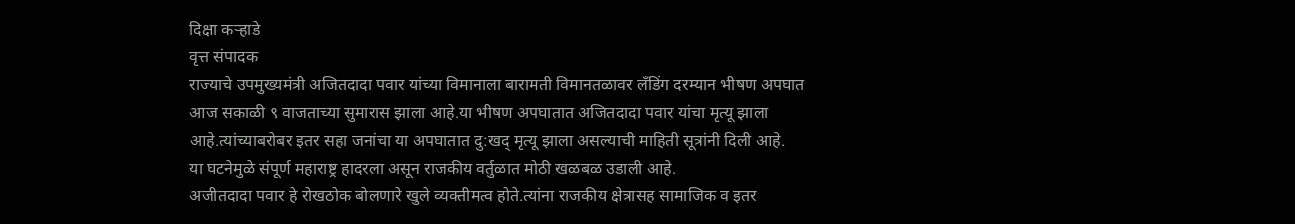दिक्षा कऱ्हाडे
वृत्त संपादक
राज्याचे उपमुख्यमंत्री अजितदादा पवार यांच्या विमानाला बारामती विमानतळावर लँडिंग दरम्यान भीषण अपघात आज सकाळी ९ वाजताच्या सुमारास झाला आहे.या भीषण अपघातात अजितदादा पवार यांचा मृत्यू झाला आहे.त्यांच्याबरोबर इतर सहा जनांचा या अपघातात दु:खद् मृत्यू झाला असल्याची माहिती सूत्रांनी दिली आहे.
या घटनेमुळे संपूर्ण महाराष्ट्र हादरला असून राजकीय वर्तुळात मोठी खळबळ उडाली आहे.
अजीतदादा पवार हे रोखठोक बोलणारे खुले व्यक्तीमत्व होते.त्यांना राजकीय क्षेत्रासह सामाजिक व इतर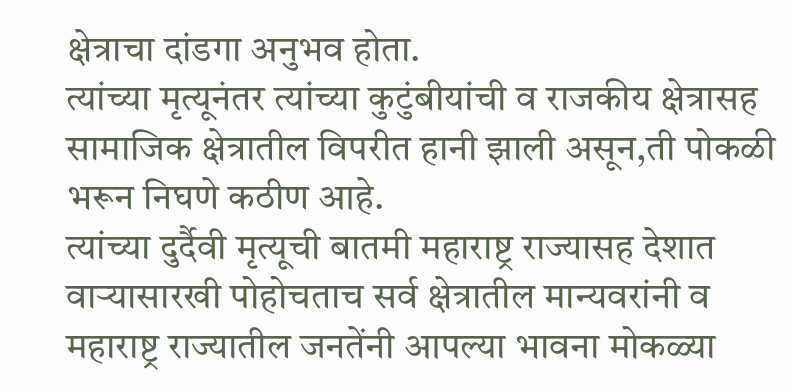क्षेत्राचा दांडगा अनुभव होता.
त्यांच्या मृत्यूनंतर त्यांच्या कुटुंबीयांची व राजकीय क्षेत्रासह सामाजिक क्षेत्रातील विपरीत हानी झाली असून,ती पोकळी भरून निघणे कठीण आहे.
त्यांच्या दुर्दैवी मृत्यूची बातमी महाराष्ट्र राज्यासह देशात वाऱ्यासारखी पोहोचताच सर्व क्षेत्रातील मान्यवरांनी व महाराष्ट्र राज्यातील जनतेंनी आपल्या भावना मोकळ्या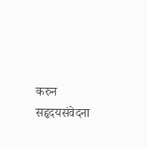करुन सहृदयसंवेदना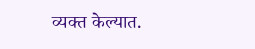व्यक्त केल्यात.